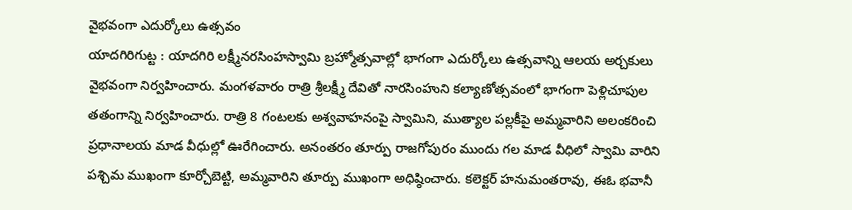వైభవంగా ఎదుర్కోలు ఉత్సవం
యాదగిరిగుట్ట : యాదగిరి లక్ష్మీనరసింహస్వామి బ్రహ్మోత్సవాల్లో భాగంగా ఎదుర్కోలు ఉత్సవాన్ని ఆలయ అర్చకులు వైభవంగా నిర్వహించారు. మంగళవారం రాత్రి శ్రీలక్ష్మీ దేవితో నారసింహుని కల్యాణోత్సవంలో భాగంగా పెళ్లిచూపుల తతంగాన్ని నిర్వహించారు. రాత్రి 8 గంటలకు అశ్వవాహనంపై స్వామిని, ముత్యాల పల్లకీపై అమ్మవారిని అలంకరించి ప్రధానాలయ మాడ వీధుల్లో ఊరేగించారు. అనంతరం తూర్పు రాజగోపురం ముందు గల మాడ వీధిలో స్వామి వారిని పశ్చిమ ముఖంగా కూర్చోబెట్టి, అమ్మవారిని తూర్పు ముఖంగా అధిష్ఠించారు. కలెక్టర్ హనుమంతరావు, ఈఓ భవానీ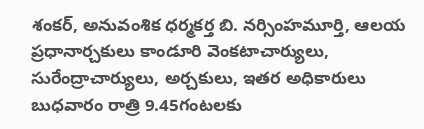శంకర్, అనువంశిక ధర్మకర్త బి. నర్సింహమూర్తి, ఆలయ ప్రధానార్చకులు కాండూరి వెంకటాచార్యులు, సురేంద్రాచార్యులు, అర్చకులు, ఇతర అధికారులు బుధవారం రాత్రి 9.45గంటలకు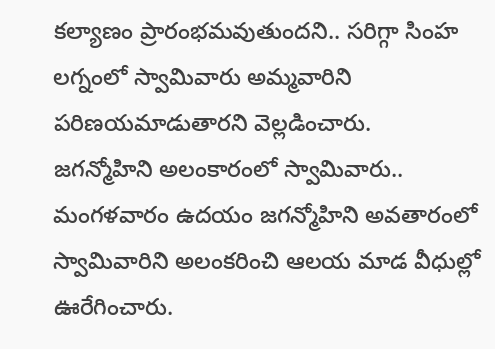కల్యాణం ప్రారంభమవుతుందని.. సరిగ్గా సింహ లగ్నంలో స్వామివారు అమ్మవారిని పరిణయమాడుతారని వెల్లడించారు.
జగన్మోహిని అలంకారంలో స్వామివారు..
మంగళవారం ఉదయం జగన్మోహిని అవతారంలో స్వామివారిని అలంకరించి ఆలయ మాడ వీధుల్లో ఊరేగించారు.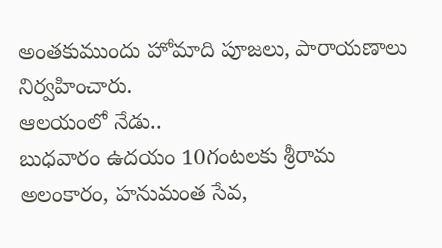అంతకుముందు హోమాది పూజలు, పారాయణాలు నిర్వహించారు.
ఆలయంలో నేడు..
బుధవారం ఉదయం 10గంటలకు శ్రీరామ అలంకారం, హనుమంత సేవ,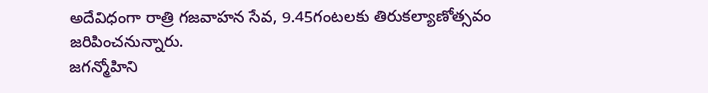అదేవిధంగా రాత్రి గజవాహన సేవ, 9.45గంటలకు తిరుకల్యాణోత్సవం జరిపించనున్నారు.
జగన్మోహిని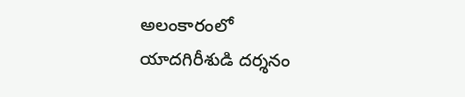అలంకారంలో
యాదగిరీశుడి దర్శనం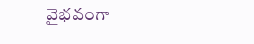వైభవంగా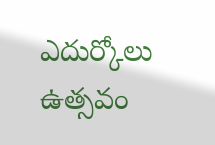ఎదుర్కోలు ఉత్సవం